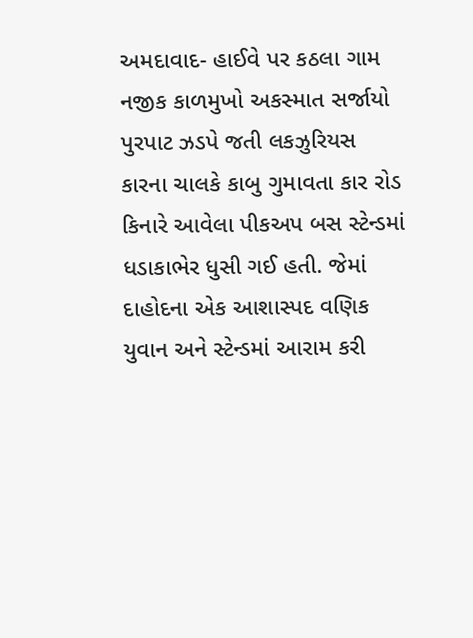અમદાવાદ- હાઈવે પર કઠલા ગામ નજીક કાળમુખો અકસ્માત સર્જાયો પુરપાટ ઝડપે જતી લકઝુરિયસ કારના ચાલકે કાબુ ગુમાવતા કાર રોડ કિનારે આવેલા પીકઅપ બસ સ્ટેન્ડમાં ધડાકાભેર ધુસી ગઈ હતી. જેમાં દાહોદના એક આશાસ્પદ વણિક યુવાન અને સ્ટેન્ડમાં આરામ કરી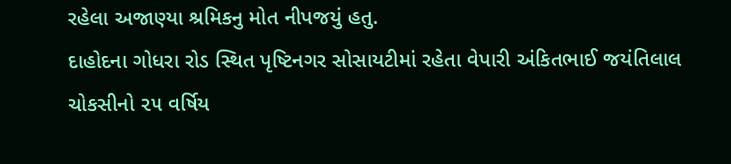રહેલા અજાણ્યા શ્રમિકનુ મોત નીપજયું હતુ.
દાહોદના ગોધરા રોડ સ્થિત પૃષ્ટિનગર સોસાયટીમાં રહેતા વેપારી અંકિતભાઈ જયંતિલાલ ચોકસીનો ૨૫ વર્ષિય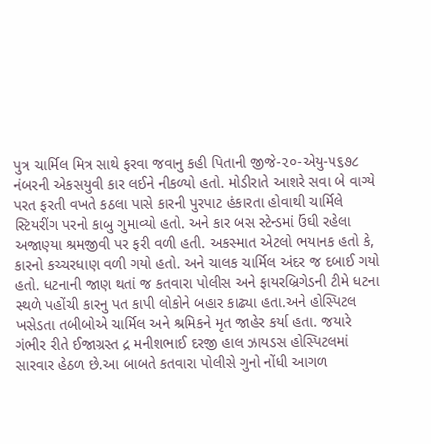પુત્ર ચાર્મિલ મિત્ર સાથે ફરવા જવાનુ કહી પિતાની જીજે-૨૦-એયુ-૫૬૭૮ નંબરની એકસયુવી કાર લઈને નીકળ્યો હતો. મોડીરાતે આશરે સવા બે વાગ્યે પરત ફરતી વખતે કઠલા પાસે કારની પુરપાટ હંકારતા હોવાથી ચાર્મિલે સ્ટિયરીંગ પરનો કાબુ ગુમાવ્યો હતો. અને કાર બસ સ્ટેન્ડમાં ઉંઘી રહેલા અજાણ્યા શ્રમજીવી પર ફરી વળી હતી. અકસ્માત એટલો ભયાનક હતો કે, કારનો કચ્ચરધાણ વળી ગયો હતો. અને ચાલક ચાર્મિલ અંદર જ દબાઈ ગયો હતો. ધટનાની જાણ થતાં જ કતવારા પોલીસ અને ફાયરબ્રિગેડની ટીમે ધટના સ્થળે પહોંચી કારનુ પત કાપી લોકોને બહાર કાઢ્યા હતા.અને હોસ્પિટલ ખસેડતા તબીબોએ ચાર્મિલ અને શ્રમિકને મૃત જાહેર કર્યા હતા. જયારે ગંભીર રીતે ઈજાગ્રસ્ત દ્ર મનીશભાઈ દરજી હાલ ઝાયડસ હોસ્પિટલમાં સારવાર હેઠળ છે.આ બાબતે કતવારા પોલીસે ગુનો નોંધી આગળ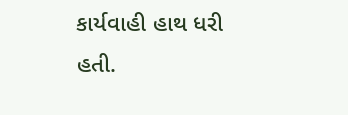કાર્યવાહી હાથ ધરી હતી.